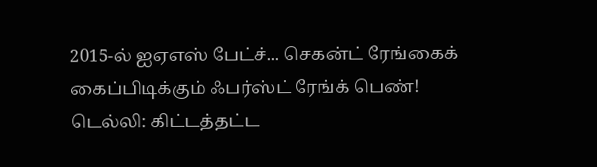2015-ல் ஐஏஎஸ் பேட்ச்... செகன்ட் ரேங்கைக் கைப்பிடிக்கும் ஃபர்ஸ்ட் ரேங்க் பெண்!
டெல்லி: கிட்டத்தட்ட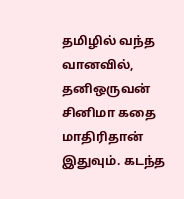தமிழில் வந்த வானவில், தனிஒருவன் சினிமா கதை மாதிரிதான் இதுவும். கடந்த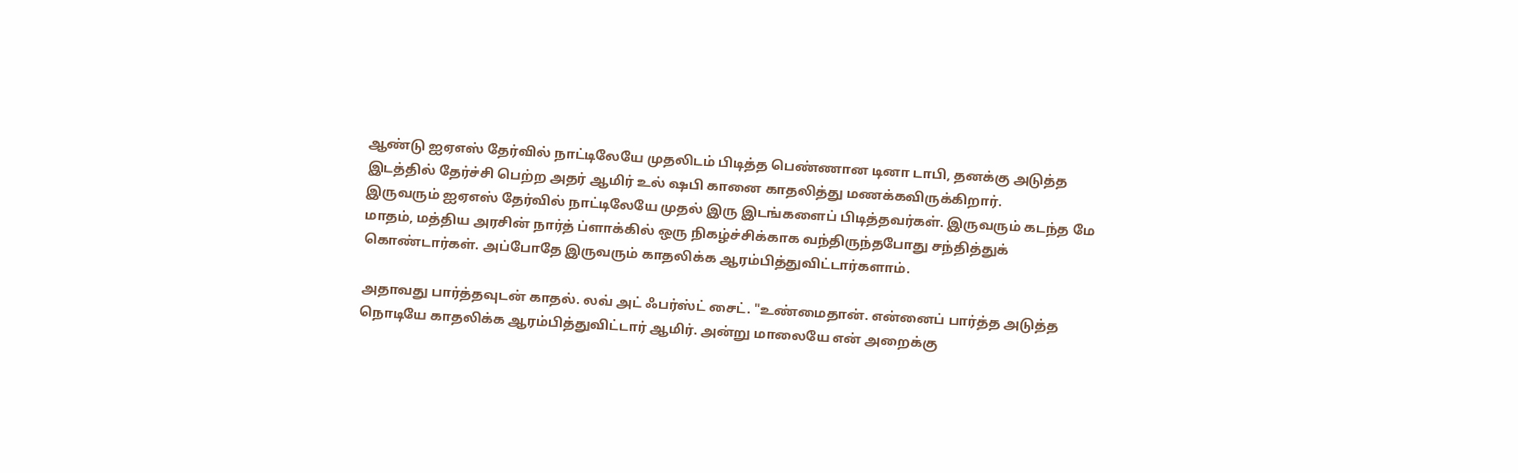ஆண்டு ஐஏஎஸ் தேர்வில் நாட்டிலேயே முதலிடம் பிடித்த பெண்ணான டினா டாபி, தனக்கு அடுத்த இடத்தில் தேர்ச்சி பெற்ற அதர் ஆமிர் உல் ஷபி கானை காதலித்து மணக்கவிருக்கிறார்.
இருவரும் ஐஏஎஸ் தேர்வில் நாட்டிலேயே முதல் இரு இடங்களைப் பிடித்தவர்கள். இருவரும் கடந்த மே மாதம், மத்திய அரசின் நார்த் ப்ளாக்கில் ஒரு நிகழ்ச்சிக்காக வந்திருந்தபோது சந்தித்துக் கொண்டார்கள். அப்போதே இருவரும் காதலிக்க ஆரம்பித்துவிட்டார்களாம்.

அதாவது பார்த்தவுடன் காதல். லவ் அட் ஃபர்ஸ்ட் சைட். "உண்மைதான். என்னைப் பார்த்த அடுத்த நொடியே காதலிக்க ஆரம்பித்துவிட்டார் ஆமிர். அன்று மாலையே என் அறைக்கு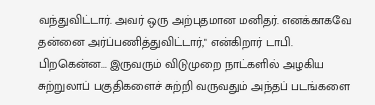வந்துவிட்டார். அவர் ஒரு அற்புதமான மனிதர். எனக்காகவே தன்னை அர்ப்பணித்துவிட்டார்," என்கிறார் டாபி.
பிறகென்ன... இருவரும் விடுமுறை நாட்களில் அழகிய சுற்றுலாப் பகுதிகளைச் சுற்றி வருவதும் அந்தப் படங்களை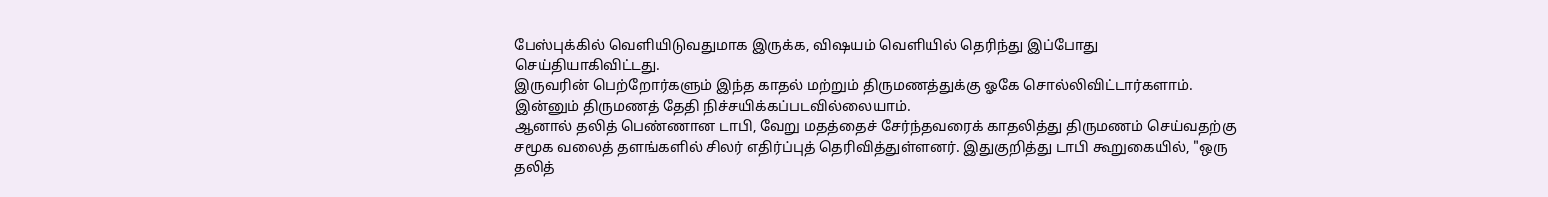பேஸ்புக்கில் வெளியிடுவதுமாக இருக்க, விஷயம் வெளியில் தெரிந்து இப்போது செய்தியாகிவிட்டது.
இருவரின் பெற்றோர்களும் இந்த காதல் மற்றும் திருமணத்துக்கு ஓகே சொல்லிவிட்டார்களாம். இன்னும் திருமணத் தேதி நிச்சயிக்கப்படவில்லையாம்.
ஆனால் தலித் பெண்ணான டாபி, வேறு மதத்தைச் சேர்ந்தவரைக் காதலித்து திருமணம் செய்வதற்கு சமூக வலைத் தளங்களில் சிலர் எதிர்ப்புத் தெரிவித்துள்ளனர். இதுகுறித்து டாபி கூறுகையில், "ஒரு தலித்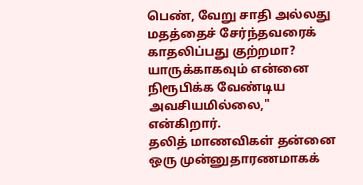பெண், வேறு சாதி அல்லது மதத்தைச் சேர்ந்தவரைக் காதலிப்பது குற்றமா? யாருக்காகவும் என்னை நிரூபிக்க வேண்டிய அவசியமில்லை," என்கிறார்.
தலித் மாணவிகள் தன்னை ஒரு முன்னுதாரணமாகக்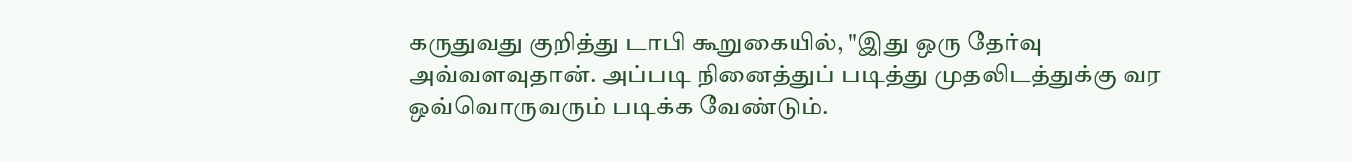கருதுவது குறித்து டாபி கூறுகையில், "இது ஒரு தேர்வு அவ்வளவுதான். அப்படி நினைத்துப் படித்து முதலிடத்துக்கு வர ஒவ்வொருவரும் படிக்க வேண்டும்.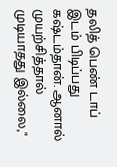தலித் பெண் டாப் இடம் பிடிப்பது கஷ்டம்தான். ஆனால் முயற்சித்தால் முடியாதது இல்லை,"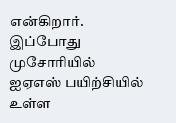என்கிறார்.
இப்போது முசோரியில் ஐஏஎஸ் பயிற்சியில் உள்ள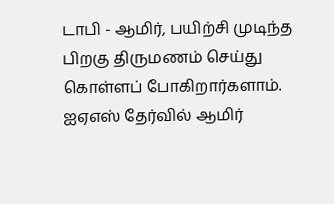டாபி - ஆமிர், பயிற்சி முடிந்த பிறகு திருமணம் செய்து கொள்ளப் போகிறார்களாம்.
ஐஏஎஸ் தேர்வில் ஆமிர்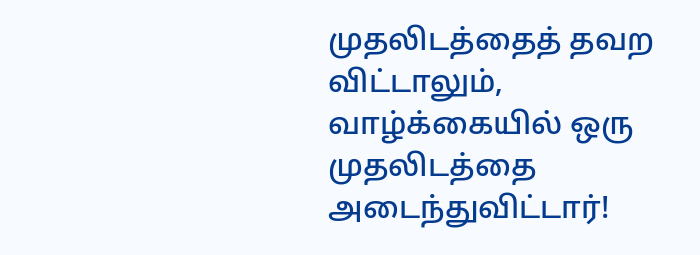முதலிடத்தைத் தவற விட்டாலும், வாழ்க்கையில் ஒரு முதலிடத்தை அடைந்துவிட்டார்!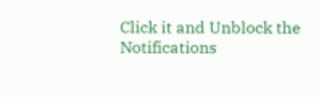Click it and Unblock the Notifications